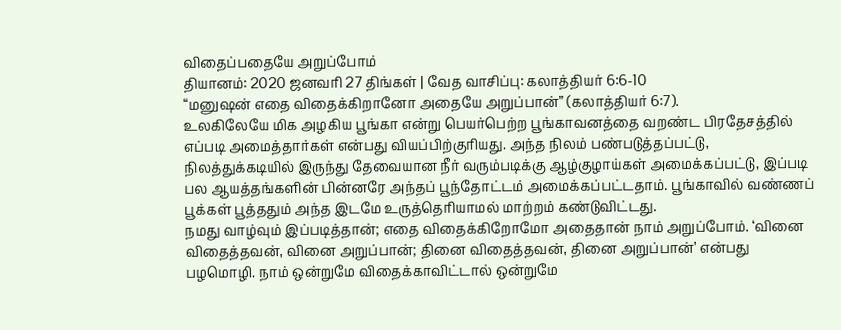விதைப்பதையே அறுப்போம்
தியானம்: 2020 ஜனவரி 27 திங்கள் | வேத வாசிப்பு: கலாத்தியர் 6:6-10
“மனுஷன் எதை விதைக்கிறானோ அதையே அறுப்பான்” (கலாத்தியர் 6:7).
உலகிலேயே மிக அழகிய பூங்கா என்று பெயர்பெற்ற பூங்காவனத்தை வறண்ட பிரதேசத்தில் எப்படி அமைத்தார்கள் என்பது வியப்பிற்குரியது. அந்த நிலம் பண்படுத்தப்பட்டு, நிலத்துக்கடியில் இருந்து தேவையான நீர் வரும்படிக்கு ஆழ்குழாய்கள் அமைக்கப்பட்டு, இப்படி பல ஆயத்தங்களின் பின்னரே அந்தப் பூந்தோட்டம் அமைக்கப்பட்டதாம். பூங்காவில் வண்ணப் பூக்கள் பூத்ததும் அந்த இடமே உருத்தெரியாமல் மாற்றம் கண்டுவிட்டது.
நமது வாழ்வும் இப்படித்தான்; எதை விதைக்கிறோமோ அதைதான் நாம் அறுப்போம். ‘வினை விதைத்தவன், வினை அறுப்பான்; தினை விதைத்தவன், தினை அறுப்பான்’ என்பது பழமொழி. நாம் ஒன்றுமே விதைக்காவிட்டால் ஒன்றுமே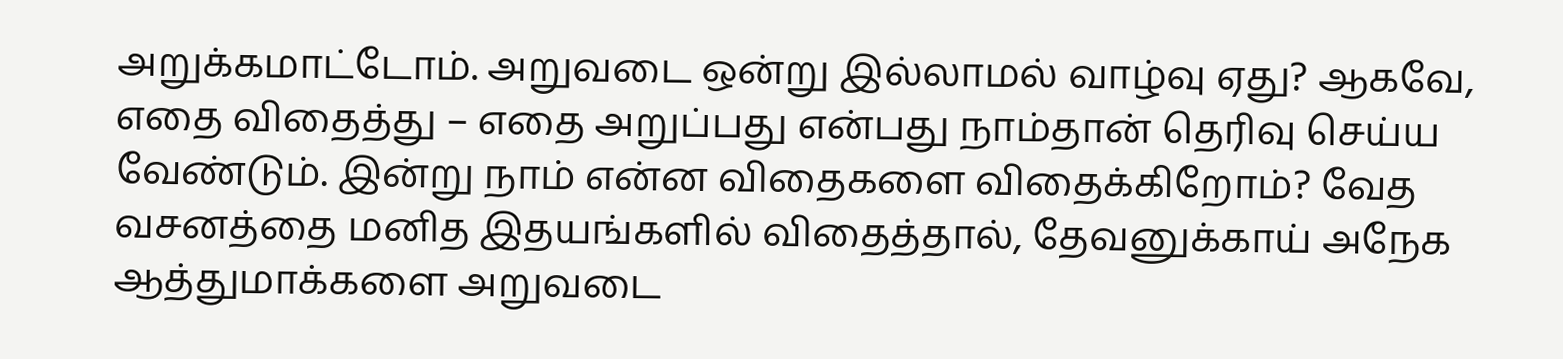அறுக்கமாட்டோம். அறுவடை ஒன்று இல்லாமல் வாழ்வு ஏது? ஆகவே, எதை விதைத்து – எதை அறுப்பது என்பது நாம்தான் தெரிவு செய்ய வேண்டும். இன்று நாம் என்ன விதைகளை விதைக்கிறோம்? வேத வசனத்தை மனித இதயங்களில் விதைத்தால், தேவனுக்காய் அநேக ஆத்துமாக்களை அறுவடை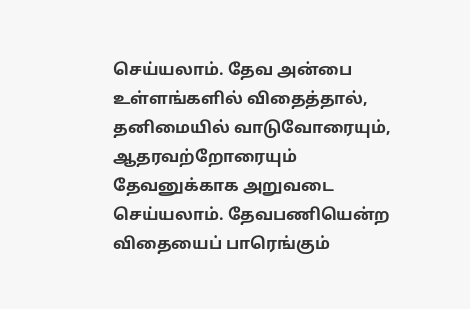செய்யலாம். தேவ அன்பை உள்ளங்களில் விதைத்தால், தனிமையில் வாடுவோரையும், ஆதரவற்றோரையும் தேவனுக்காக அறுவடை செய்யலாம். தேவபணியென்ற விதையைப் பாரெங்கும்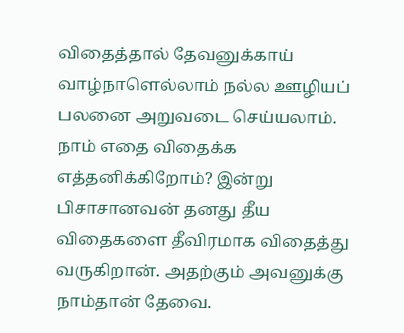விதைத்தால் தேவனுக்காய் வாழ்நாளெல்லாம் நல்ல ஊழியப் பலனை அறுவடை செய்யலாம். நாம் எதை விதைக்க எத்தனிக்கிறோம்? இன்று பிசாசானவன் தனது தீய விதைகளை தீவிரமாக விதைத்து வருகிறான். அதற்கும் அவனுக்கு நாம்தான் தேவை.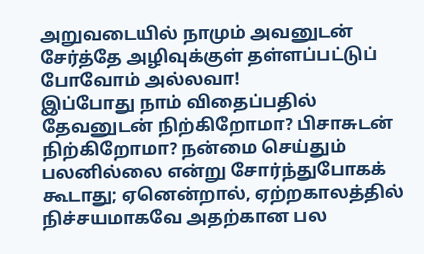அறுவடையில் நாமும் அவனுடன் சேர்த்தே அழிவுக்குள் தள்ளப்பட்டுப் போவோம் அல்லவா!
இப்போது நாம் விதைப்பதில் தேவனுடன் நிற்கிறோமா? பிசாசுடன் நிற்கிறோமா? நன்மை செய்தும் பலனில்லை என்று சோர்ந்துபோகக் கூடாது; ஏனென்றால், ஏற்றகாலத்தில் நிச்சயமாகவே அதற்கான பல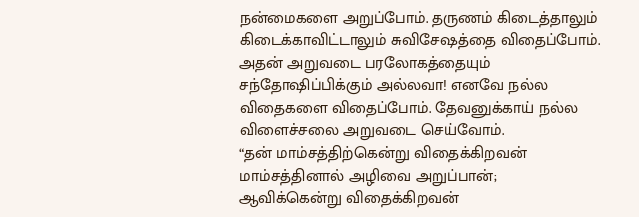நன்மைகளை அறுப்போம். தருணம் கிடைத்தாலும் கிடைக்காவிட்டாலும் சுவிசேஷத்தை விதைப்போம். அதன் அறுவடை பரலோகத்தையும் சந்தோஷிப்பிக்கும் அல்லவா! எனவே நல்ல விதைகளை விதைப்போம். தேவனுக்காய் நல்ல விளைச்சலை அறுவடை செய்வோம்.
“தன் மாம்சத்திற்கென்று விதைக்கிறவன் மாம்சத்தினால் அழிவை அறுப்பான்; ஆவிக்கென்று விதைக்கிறவன்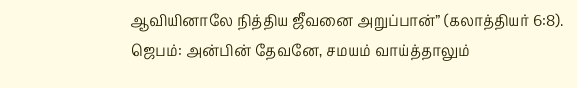ஆவியினாலே நித்திய ஜீவனை அறுப்பான்” (கலாத்தியர் 6:8).
ஜெபம்: அன்பின் தேவனே, சமயம் வாய்த்தாலும்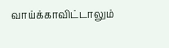வாய்க்காவிட்டாலும்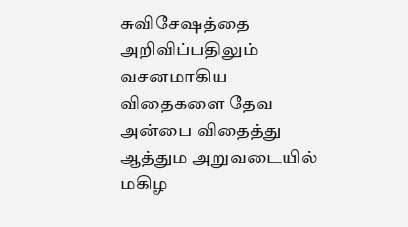சுவிசேஷத்தை அறிவிப்பதிலும் வசனமாகிய விதைகளை தேவ அன்பை விதைத்து ஆத்தும அறுவடையில் மகிழ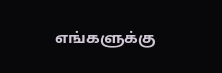எங்களுக்கு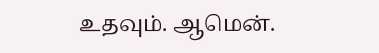உதவும். ஆமென்.